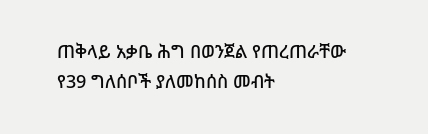ጠቅላይ አቃቤ ሕግ በወንጀል የጠረጠራቸው የ39 ግለሰቦች ያለመከሰስ መብት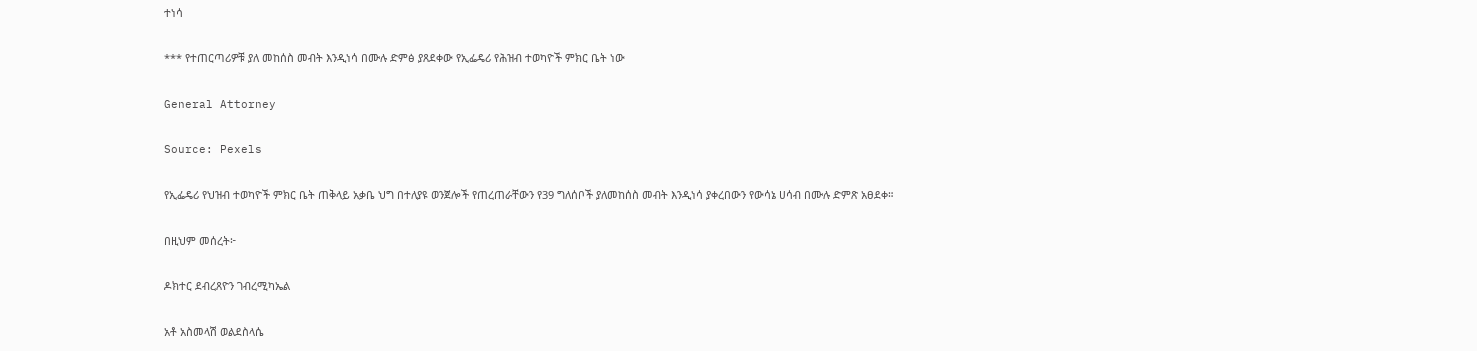ተነሳ

*** የተጠርጣሪዎቹ ያለ መከሰስ መብት እንዲነሳ በሙሉ ድምፅ ያጸደቀው የኢፌዴሪ የሕዝብ ተወካዮች ምክር ቤት ነው

General Attorney

Source: Pexels

የኢፌዴሪ የህዝብ ተወካዮች ምክር ቤት ጠቅላይ አቃቤ ህግ በተለያዩ ወንጀሎች የጠረጠራቸውን የ39 ግለሰቦች ያለመከሰስ መብት እንዲነሳ ያቀረበውን የውሳኔ ሀሳብ በሙሉ ድምጽ አፀደቀ።

በዚህም መሰረት፦

ዶክተር ደብረጸዮን ገብረሚካኤል

አቶ አስመላሽ ወልደስላሴ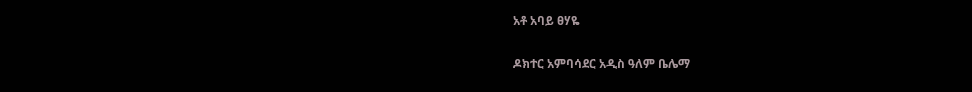አቶ አባይ ፀሃዬ

ዶክተር አምባሳደር አዲስ ዓለም ቤሌማ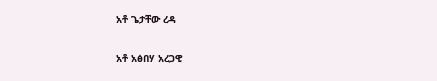አቶ ጌታቸው ረዳ

አቶ አፅበሃ አረጋዊ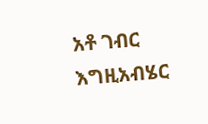አቶ ገብር እግዚአብሄር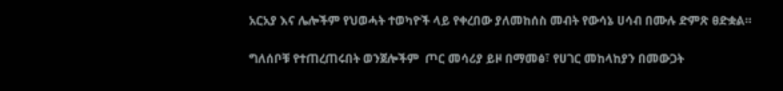አርአያ እና ሌሎችም የህወሓት ተወካዮች ላይ የቀረበው ያለመከሰስ መብት የውሳኔ ሀሳብ በሙሉ ድምጽ ፀድቋል።

ግለሰቦቹ የተጠረጠሩበት ወንጀሎችም  ጦር መሳሪያ ይዞ በማመፅ፣ የሀገር መከላከያን በመውጋት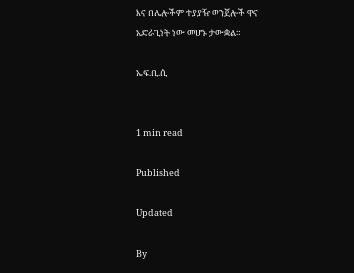እና በሌሎችም ተያያዥ ወንጀሎች ዋና አድራጊነት ነው መሆኑ ታውቋል።

ኤፍ.ቢ.ሲ


1 min read

Published

Updated

By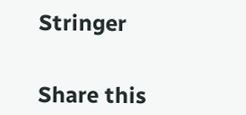Stringer


Share this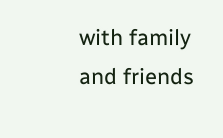with family and friends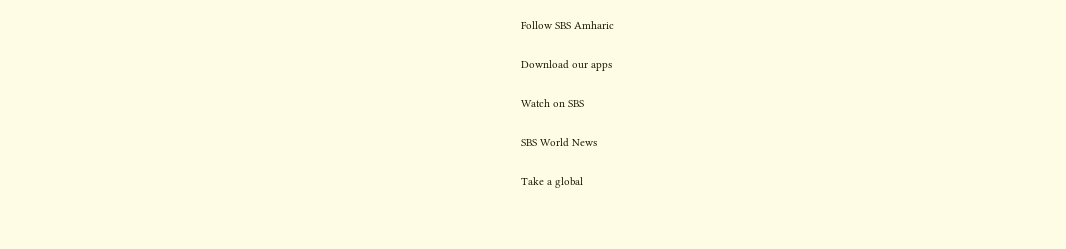Follow SBS Amharic

Download our apps

Watch on SBS

SBS World News

Take a global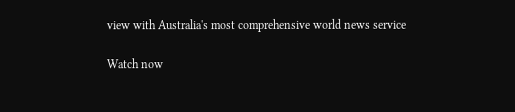view with Australia's most comprehensive world news service

Watch now